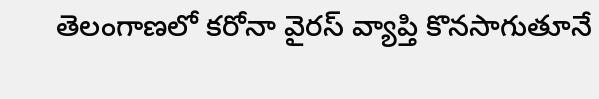తెలంగాణలో కరోనా వైరస్ వ్యాప్తి కొనసాగుతూనే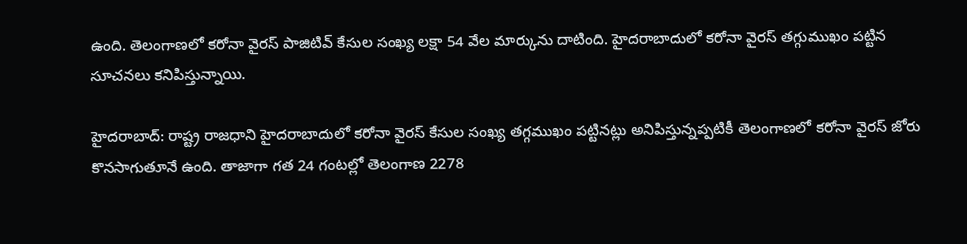ఉంది. తెలంగాణలో కరోనా వైరస్ పాజిటివ్ కేసుల సంఖ్య లక్షా 54 వేల మార్కును దాటింది. హైదరాబాదులో కరోనా వైరస్ తగ్గుముఖం పట్టిన సూచనలు కనిపిస్తున్నాయి.

హైదరాబాద్: రాష్ట్ర రాజధాని హైదరాబాదులో కరోనా వైరస్ కేసుల సంఖ్య తగ్గముఖం పట్టినట్లు అనిపిస్తున్నప్పటికీ తెలంగాణలో కరోనా వైరస్ జోరు కొనసాగుతూనే ఉంది. తాజాగా గత 24 గంటల్లో తెలంగాణ 2278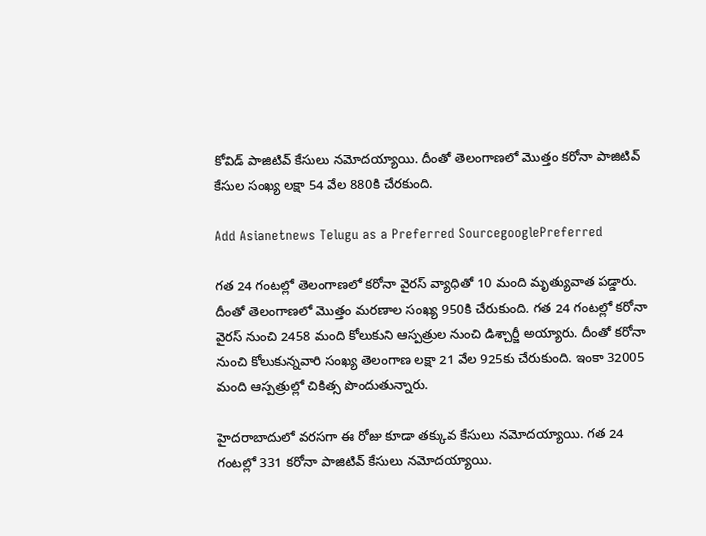కోవిడ్ పాజిటివ్ కేసులు నమోదయ్యాయి. దీంతో తెలంగాణలో మొత్తం కరోనా పాజిటివ్ కేసుల సంఖ్య లక్షా 54 వేల 880కి చేరకుంది.

Add Asianetnews Telugu as a Preferred SourcegooglePreferred

గత 24 గంటల్లో తెలంగాణలో కరోనా వైరస్ వ్యాధితో 10 మంది మృత్యువాత పడ్డారు. దీంతో తెలంగాణలో మొత్తం మరణాల సంఖ్య 950కి చేరుకుంది. గత 24 గంటల్లో కరోనా వైరస్ నుంచి 2458 మంది కోలుకుని ఆస్పత్రుల నుంచి డిశ్చార్జీ అయ్యారు. దీంతో కరోనా నుంచి కోలుకున్నవారి సంఖ్య తెలంగాణ లక్షా 21 వేల 925కు చేరుకుంది. ఇంకా 32005 మంది ఆస్పత్రుల్లో చికిత్స పొందుతున్నారు.

హైదరాబాదులో వరసగా ఈ రోజు కూడా తక్కువ కేసులు నమోదయ్యాయి. గత 24 గంటల్లో 331 కరోనా పాజిటివ్ కేసులు నమోదయ్యాయి.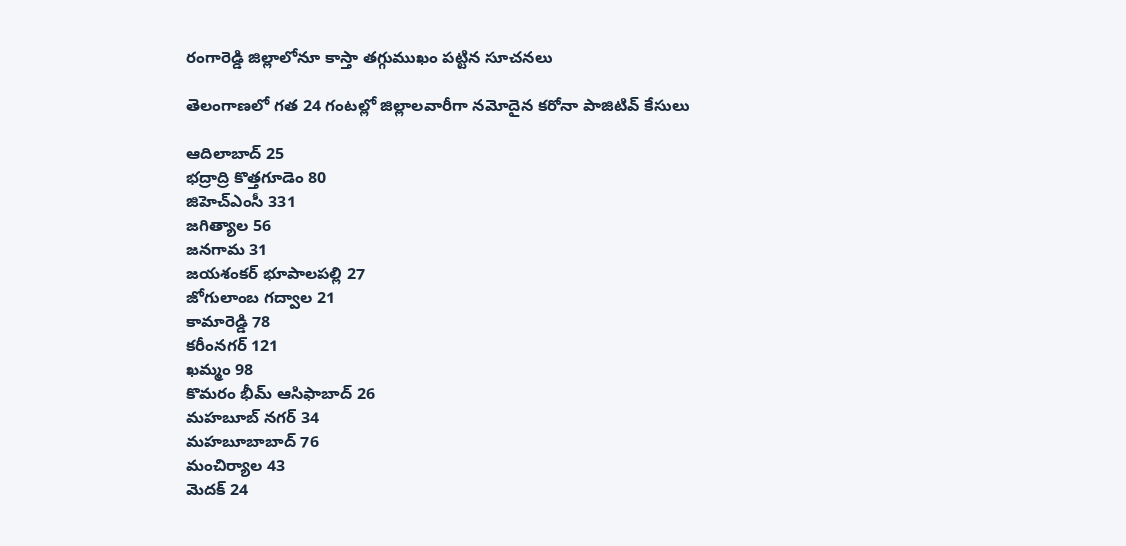రంగారెడ్డి జిల్లాలోనూ కాస్తా తగ్గుముఖం పట్టిన సూచనలు

తెలంగాణలో గత 24 గంటల్లో జిల్లాలవారీగా నమోదైన కరోనా పాజిటివ్ కేసులు

ఆదిలాబాద్ 25
భద్రాద్రి కొత్తగూడెం 80
జిహెచ్ఎంసీ 331
జగిత్యాల 56
జనగామ 31
జయశంకర్ భూపాలపల్లి 27
జోగులాంబ గద్వాల 21
కామారెడ్డి 78
కరీంనగర్ 121
ఖమ్మం 98
కొమరం భీమ్ ఆసిఫాబాద్ 26
మహబూబ్ నగర్ 34
మహబూబాబాద్ 76
మంచిర్యాల 43
మెదక్ 24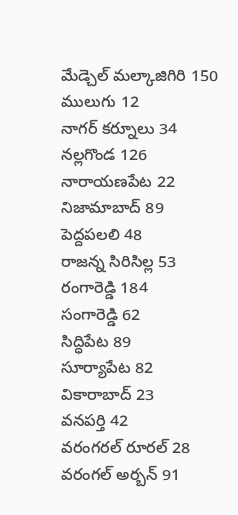మేడ్చెల్ మల్కాజిగిరి 150
ములుగు 12
నాగర్ కర్నూలు 34
నల్లగొండ 126
నారాయణపేట 22
నిజామాబాద్ 89
పెద్దపలలి 48
రాజన్న సిరిసిల్ల 53
రంగారెడ్డి 184
సంగారెడ్డి 62
సిద్ధిపేట 89
సూర్యాపేట 82
వికారాబాద్ 23
వనపర్తి 42
వరంగరల్ రూరల్ 28
వరంగల్ అర్బన్ 91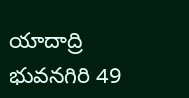యాదాద్రి భువనగిరి 49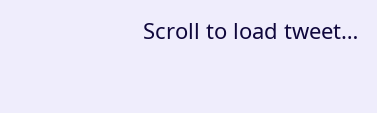Scroll to load tweet…